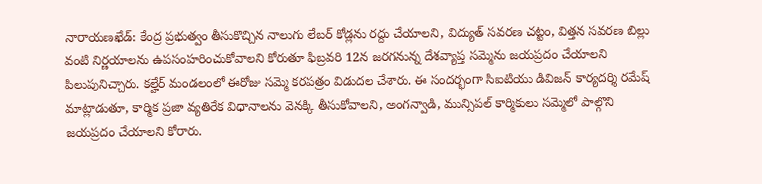నారాయణఖేడ్: కేంద్ర ప్రభుత్వం తీసుకొచ్చిన నాలుగు లేబర్ కోడ్లను రద్దు చేయాలని, విద్యుత్ సవరణ చట్టం, విత్తన సవరణ బిల్లు వంటి నిర్ణయాలను ఉపసంహరించుకోవాలని కోరుతూ ఫిబ్రవరి 12న జరగనున్న దేశవ్యాప్త సమ్మెను జయప్రదం చేయాలని పిలుపునిచ్చారు. కల్హేర్ మండలంలో ఈరోజు సమ్మె కరపత్రం విడుదల చేశారు. ఈ సందర్భంగా సిఐటియు డివిజన్ కార్యదర్శి రమేష్ మాట్లాడుతూ, కార్మిక ప్రజా వ్యతిరేక విధానాలను వెనక్కి తీసుకోవాలని, అంగన్వాడి, మున్సిపల్ కార్మికులు సమ్మెలో పాల్గొని జయప్రదం చేయాలని కోరారు.